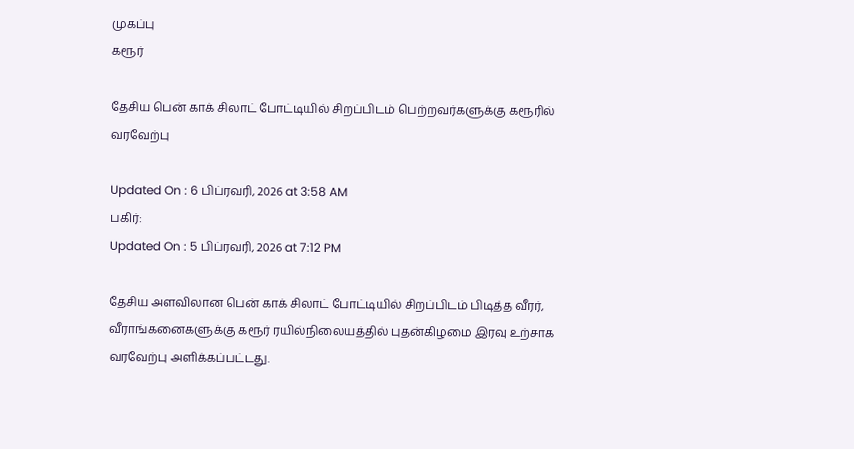முகப்பு
கரூர்

தேசிய பென் காக் சிலாட் போட்டியில் சிறப்பிடம் பெற்றவர்களுக்கு கரூரில் வரவேற்பு

Updated On : 6 பிப்ரவரி, 2026 at 3:58 AM
பகிர்:
Updated On : 5 பிப்ரவரி, 2026 at 7:12 PM

தேசிய அளவிலான பென் காக் சிலாட் போட்டியில் சிறப்பிடம் பிடித்த வீரர், வீராங்கனைகளுக்கு கரூர் ரயில்நிலையத்தில் புதன்கிழமை இரவு உற்சாக வரவேற்பு அளிக்கப்பட்டது.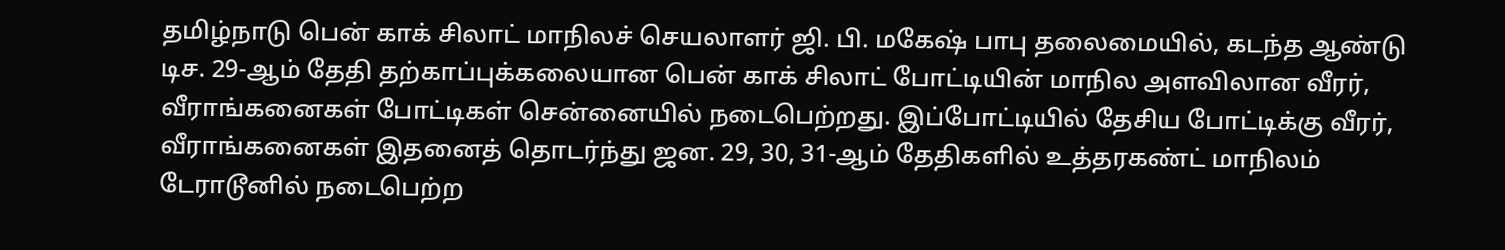தமிழ்நாடு பென் காக் சிலாட் மாநிலச் செயலாளர் ஜி. பி. மகேஷ் பாபு தலைமையில், கடந்த ஆண்டு டிச. 29-ஆம் தேதி தற்காப்புக்கலையான பென் காக் சிலாட் போட்டியின் மாநில அளவிலான வீரர், வீராங்கனைகள் போட்டிகள் சென்னையில் நடைபெற்றது. இப்போட்டியில் தேசிய போட்டிக்கு வீரர், வீராங்கனைகள் இதனைத் தொடர்ந்து ஜன. 29, 30, 31-ஆம் தேதிகளில் உத்தரகண்ட் மாநிலம் டேராடூனில் நடைபெற்ற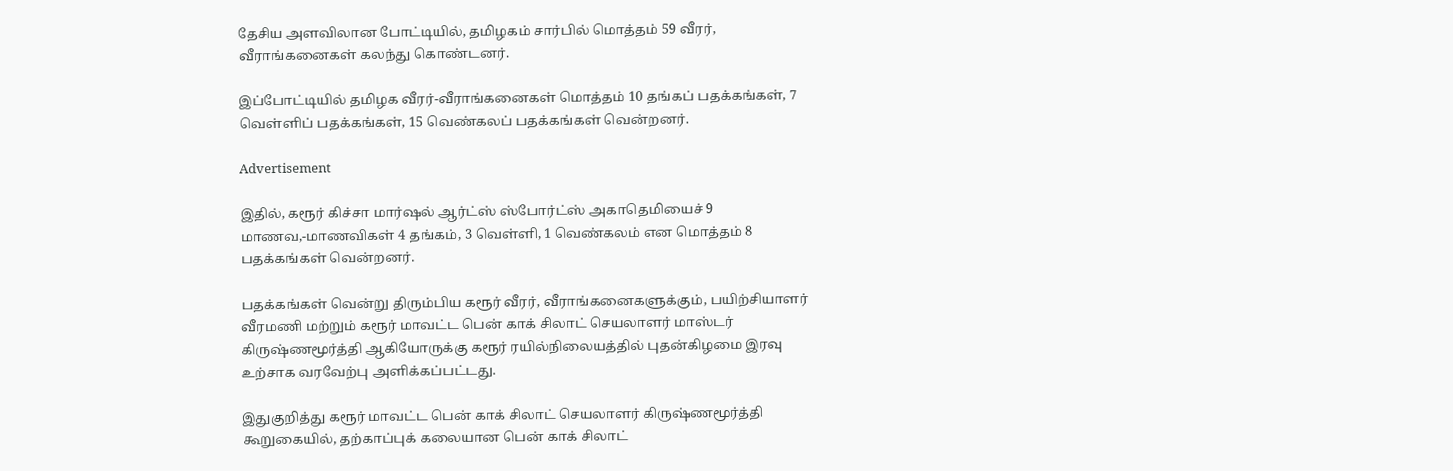தேசிய அளவிலான போட்டியில், தமிழகம் சார்பில் மொத்தம் 59 வீரர், வீராங்கனைகள் கலந்து கொண்டனர்.

இப்போட்டியில் தமிழக வீரர்-வீராங்கனைகள் மொத்தம் 10 தங்கப் பதக்கங்கள், 7 வெள்ளிப் பதக்கங்கள், 15 வெண்கலப் பதக்கங்கள் வென்றனர்.

Advertisement

இதில், கரூர் கிச்சா மார்ஷல் ஆர்ட்ஸ் ஸ்போர்ட்ஸ் அகாதெமியைச் 9 மாணவ,-மாணவிகள் 4 தங்கம், 3 வெள்ளி, 1 வெண்கலம் என மொத்தம் 8 பதக்கங்கள் வென்றனர்.

பதக்கங்கள் வென்று திரும்பிய கரூர் வீரர், வீராங்கனைகளுக்கும், பயிற்சியாளர் வீரமணி மற்றும் கரூர் மாவட்ட பென் காக் சிலாட் செயலாளர் மாஸ்டர் கிருஷ்ணமூர்த்தி ஆகியோருக்கு கரூர் ரயில்நிலையத்தில் புதன்கிழமை இரவு உற்சாக வரவேற்பு அளிக்கப்பட்டது.

இதுகுறித்து கரூர் மாவட்ட பென் காக் சிலாட் செயலாளர் கிருஷ்ணமூர்த்தி கூறுகையில், தற்காப்புக் கலையான பென் காக் சிலாட்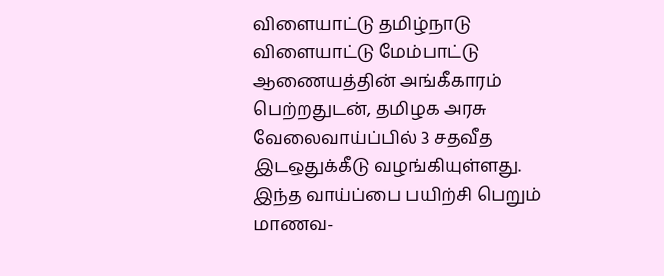விளையாட்டு தமிழ்நாடு விளையாட்டு மேம்பாட்டு ஆணையத்தின் அங்கீகாரம் பெற்றதுடன், தமிழக அரசு வேலைவாய்ப்பில் 3 சதவீத இடஒதுக்கீடு வழங்கியுள்ளது. இந்த வாய்ப்பை பயிற்சி பெறும் மாணவ-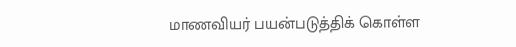மாணவியர் பயன்படுத்திக் கொள்ள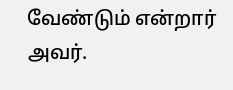வேண்டும் என்றார் அவர்.